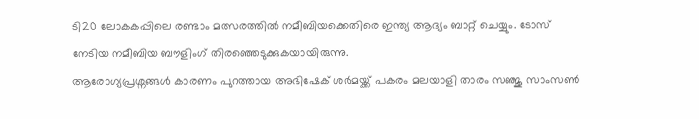ടി20 ലോകകപ്പിലെ രണ്ടാം മത്സരത്തിൽ നമീബിയക്കെതിരെ ഇന്ത്യ ആദ്യം ബാറ്റ് ചെയ്യും. ടോസ് നേടിയ നമീബിയ ബൗളിംഗ് തിരഞ്ഞെടുക്കുകയായിരുന്നു.
ആരോഗ്യപ്രശ്നങ്ങൾ കാരണം പുറത്തായ അഭിഷേക് ശർമയ്ക്ക് പകരം മലയാളി താരം സഞ്ജു സാംസൺ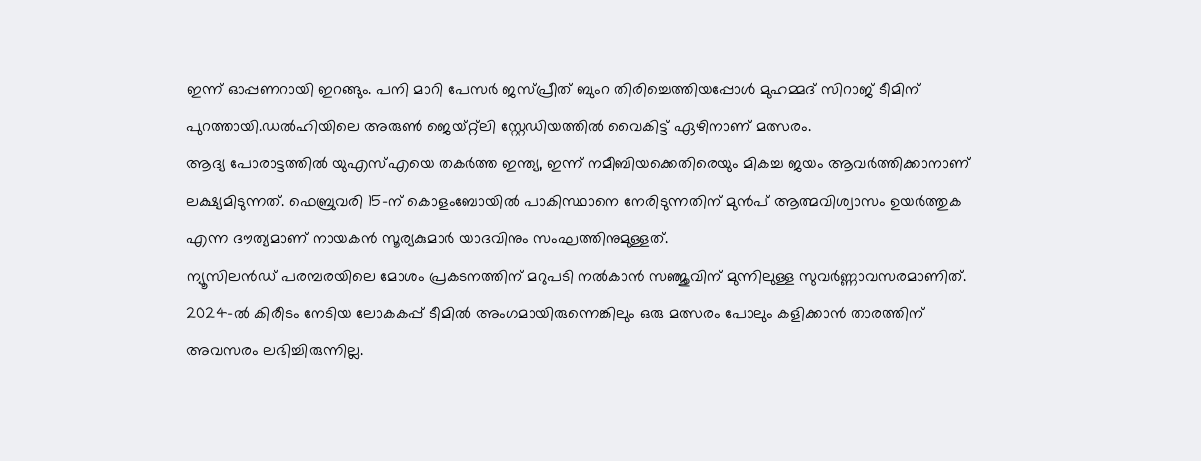ഇന്ന് ഓപ്പണറായി ഇറങ്ങും. പനി മാറി പേസർ ജസ്പ്രീത് ബുംറ തിരിച്ചെത്തിയപ്പോൾ മുഹമ്മദ് സിറാജ് ടീമിന് പുറത്തായി.ഡൽഹിയിലെ അരുൺ ജെയ്റ്റ്ലി സ്റ്റേഡിയത്തിൽ വൈകിട്ട് ഏഴിനാണ് മത്സരം.
ആദ്യ പോരാട്ടത്തിൽ യുഎസ്എയെ തകർത്ത ഇന്ത്യ, ഇന്ന് നമീബിയക്കെതിരെയും മികച്ച ജയം ആവർത്തിക്കാനാണ് ലക്ഷ്യമിടുന്നത്. ഫെബ്രുവരി 15-ന് കൊളംബോയിൽ പാകിസ്ഥാനെ നേരിടുന്നതിന് മുൻപ് ആത്മവിശ്വാസം ഉയർത്തുക എന്ന ദൗത്യമാണ് നായകൻ സൂര്യകുമാർ യാദവിനും സംഘത്തിനുമുള്ളത്.
ന്യൂസിലൻഡ് പരമ്പരയിലെ മോശം പ്രകടനത്തിന് മറുപടി നൽകാൻ സഞ്ജുവിന് മുന്നിലുള്ള സുവർണ്ണാവസരമാണിത്. 2024-ൽ കിരീടം നേടിയ ലോകകപ്പ് ടീമിൽ അംഗമായിരുന്നെങ്കിലും ഒരു മത്സരം പോലും കളിക്കാൻ താരത്തിന് അവസരം ലഭിച്ചിരുന്നില്ല.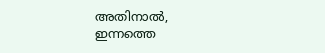അതിനാൽ, ഇന്നത്തെ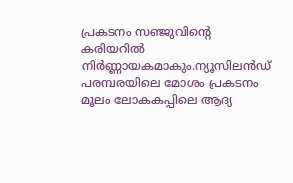പ്രകടനം സഞ്ജുവിന്റെ കരിയറിൽ നിർണ്ണായകമാകും.ന്യൂസിലൻഡ് പരമ്പരയിലെ മോശം പ്രകടനം മൂലം ലോകകപ്പിലെ ആദ്യ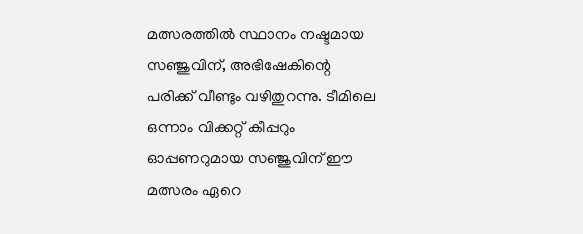മത്സരത്തിൽ സ്ഥാനം നഷ്ടമായ സഞ്ജുവിന്, അഭിഷേകിന്റെ പരിക്ക് വീണ്ടും വഴിതുറന്നു. ടീമിലെ ഒന്നാം വിക്കറ്റ് കീപ്പറും ഓപ്പണറുമായ സഞ്ജുവിന് ഈ മത്സരം ഏറെ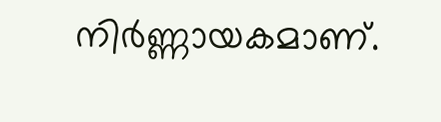നിർണ്ണായകമാണ്.